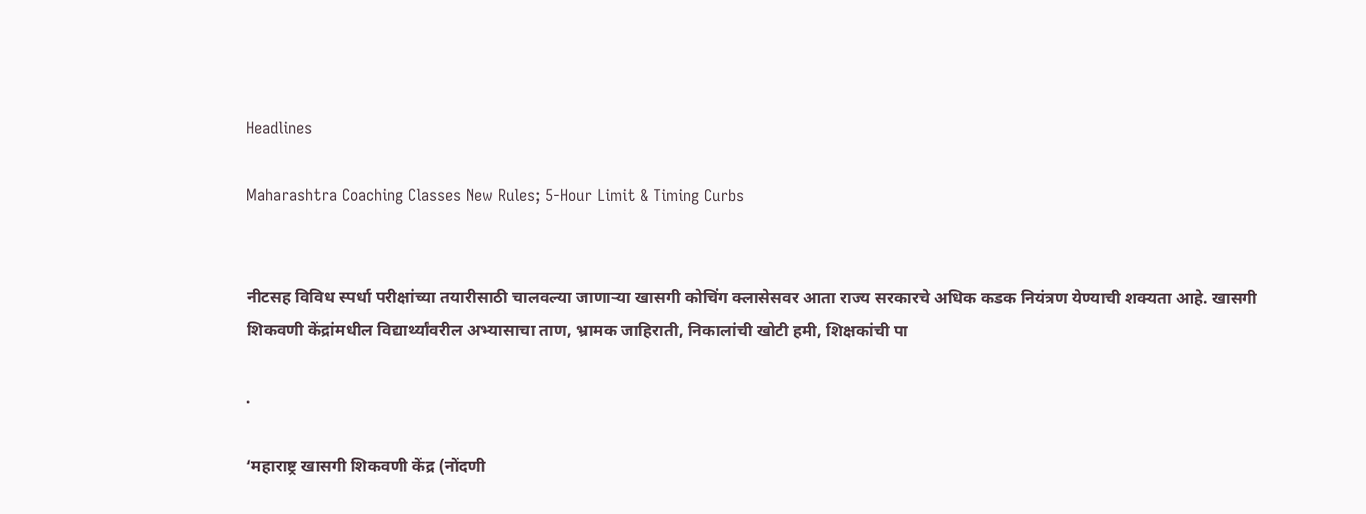Headlines

Maharashtra Coaching Classes New Rules; 5-Hour Limit & Timing Curbs


नीटसह विविध स्पर्धा परीक्षांच्या तयारीसाठी चालवल्या जाणाऱ्या खासगी कोचिंग क्लासेसवर आता राज्य सरकारचे अधिक कडक नियंत्रण येण्याची शक्यता आहे. खासगी शिकवणी केंद्रांमधील विद्यार्थ्यांवरील अभ्यासाचा ताण, भ्रामक जाहिराती, निकालांची खोटी हमी, शिक्षकांची पा

.

‘महाराष्ट्र खासगी शिकवणी केंद्र (नोंदणी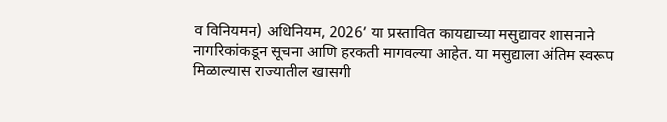व विनियमन) अधिनियम, 2026’ या प्रस्तावित कायद्याच्या मसुद्यावर शासनाने नागरिकांकडून सूचना आणि हरकती मागवल्या आहेत. या मसुद्याला अंतिम स्वरूप मिळाल्यास राज्यातील खासगी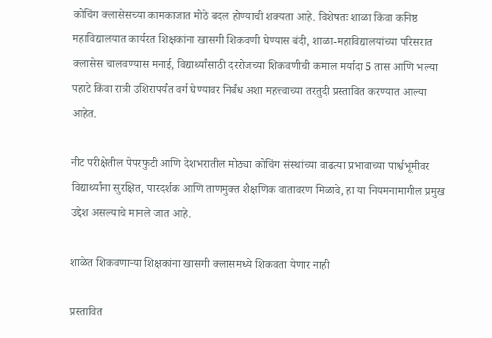कोचिंग क्लासेसच्या कामकाजात मोठे बदल होण्याची शक्यता आहे. विशेषतः शाळा किंवा कनिष्ठ महाविद्यालयात कार्यरत शिक्षकांना खासगी शिकवणी घेण्यास बंदी, शाळा-महाविद्यालयांच्या परिसरात क्लासेस चालवण्यास मनाई, विद्यार्थ्यांसाठी दररोजच्या शिकवणीची कमाल मर्यादा 5 तास आणि भल्या पहाटे किंवा रात्री उशिरापर्यंत वर्ग घेण्यावर निर्बंध अशा महत्त्वाच्या तरतुदी प्रस्तावित करण्यात आल्या आहेत.

नीट परीक्षेतील पेपरफुटी आणि देशभरातील मोठ्या कोचिंग संस्थांच्या वाढत्या प्रभावाच्या पार्श्वभूमीवर विद्यार्थ्यांना सुरक्षित, पारदर्शक आणि ताणमुक्त शैक्षणिक वातावरण मिळावे, हा या नियमनामागील प्रमुख उद्देश असल्याचे मानले जात आहे.

शाळेत शिकवणाऱ्या शिक्षकांना खासगी क्लासमध्ये शिकवता येणार नाही

प्रस्तावित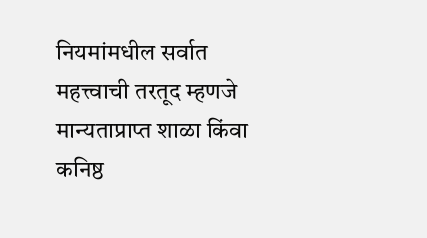नियमांमधील सर्वात महत्त्वाची तरतूद म्हणजे मान्यताप्राप्त शाळा किंवा कनिष्ठ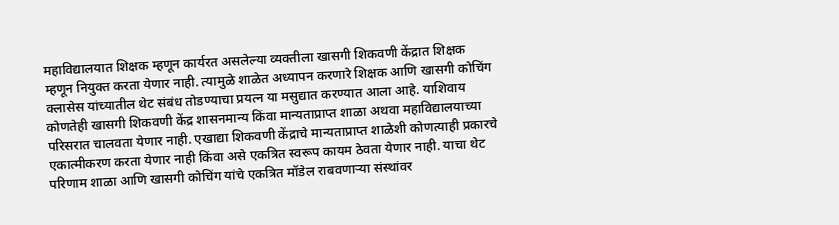महाविद्यालयात शिक्षक म्हणून कार्यरत असलेल्या व्यक्तीला खासगी शिकवणी केंद्रात शिक्षक म्हणून नियुक्त करता येणार नाही. त्यामुळे शाळेत अध्यापन करणारे शिक्षक आणि खासगी कोचिंग क्लासेस यांच्यातील थेट संबंध तोडण्याचा प्रयत्न या मसुद्यात करण्यात आला आहे. याशिवाय कोणतेही खासगी शिकवणी केंद्र शासनमान्य किंवा मान्यताप्राप्त शाळा अथवा महाविद्यालयाच्या परिसरात चालवता येणार नाही. एखाद्या शिकवणी केंद्राचे मान्यताप्राप्त शाळेशी कोणत्याही प्रकारचे एकात्मीकरण करता येणार नाही किंवा असे एकत्रित स्वरूप कायम ठेवता येणार नाही. याचा थेट परिणाम शाळा आणि खासगी कोचिंग यांचे एकत्रित मॉडेल राबवणाऱ्या संस्थांवर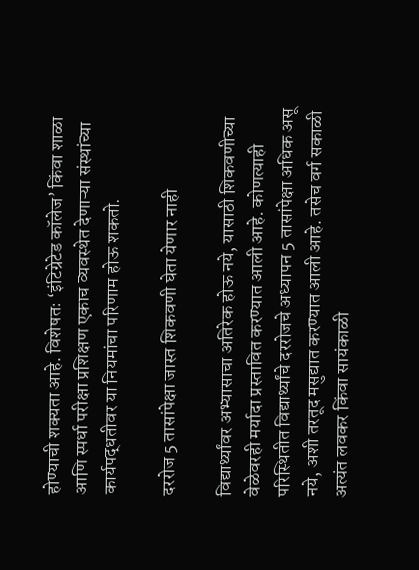होण्याची शक्यता आहे. विशेषतः ‘इंटिग्रेटेड कॉलेज’ किंवा शाळा आणि स्पर्धा परीक्षा प्रशिक्षण एकाच व्यवस्थेत देणाऱ्या संस्थांच्या कार्यपद्धतीवर या नियमांचा परिणाम होऊ शकतो.

दररोज 5 तासांपेक्षा जास्त शिकवणी घेता येणार नाही

विद्यार्थ्यांवर अभ्यासाचा अतिरेक होऊ नये, यासाठी शिकवणीच्या वेळेवरही मर्यादा प्रस्तावित करण्यात आली आहे. कोणत्याही परिस्थितीत विद्यार्थ्यांचे दररोजचे अध्यापन 5 तासांपेक्षा अधिक असू नये, अशी तरतूद मसुद्यात करण्यात आली आहे. तसेच वर्ग सकाळी अत्यंत लवकर किंवा सायंकाळी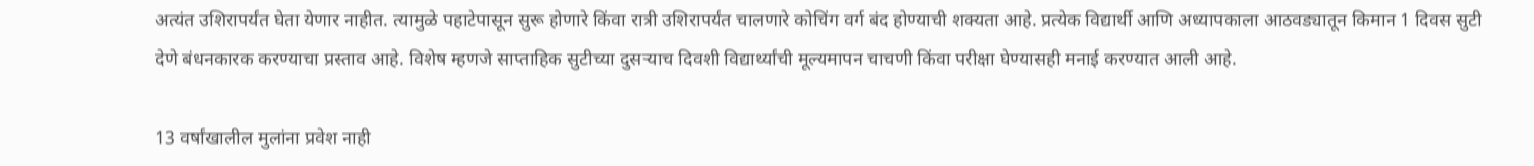अत्यंत उशिरापर्यंत घेता येणार नाहीत. त्यामुळे पहाटेपासून सुरू होणारे किंवा रात्री उशिरापर्यंत चालणारे कोचिंग वर्ग बंद होण्याची शक्यता आहे. प्रत्येक विद्यार्थी आणि अध्यापकाला आठवड्यातून किमान 1 दिवस सुटी देणे बंधनकारक करण्याचा प्रस्ताव आहे. विशेष म्हणजे साप्ताहिक सुटीच्या दुसऱ्याच दिवशी विद्यार्थ्यांची मूल्यमापन चाचणी किंवा परीक्षा घेण्यासही मनाई करण्यात आली आहे.

13 वर्षांखालील मुलांना प्रवेश नाही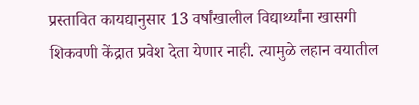प्रस्तावित कायद्यानुसार 13 वर्षांखालील विद्यार्थ्यांना खासगी शिकवणी केंद्रात प्रवेश देता येणार नाही. त्यामुळे लहान वयातील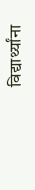विद्यार्थ्यांना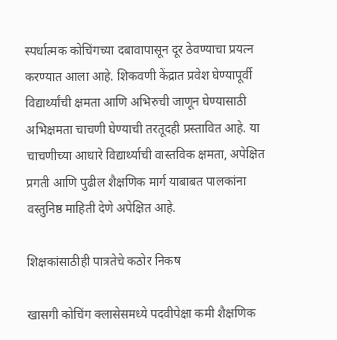स्पर्धात्मक कोचिंगच्या दबावापासून दूर ठेवण्याचा प्रयत्न करण्यात आला आहे. शिकवणी केंद्रात प्रवेश घेण्यापूर्वी विद्यार्थ्यांची क्षमता आणि अभिरुची जाणून घेण्यासाठी अभिक्षमता चाचणी घेण्याची तरतूदही प्रस्तावित आहे. या चाचणीच्या आधारे विद्यार्थ्याची वास्तविक क्षमता, अपेक्षित प्रगती आणि पुढील शैक्षणिक मार्ग याबाबत पालकांना वस्तुनिष्ठ माहिती देणे अपेक्षित आहे.

शिक्षकांसाठीही पात्रतेचे कठोर निकष

खासगी कोचिंग क्लासेसमध्ये पदवीपेक्षा कमी शैक्षणिक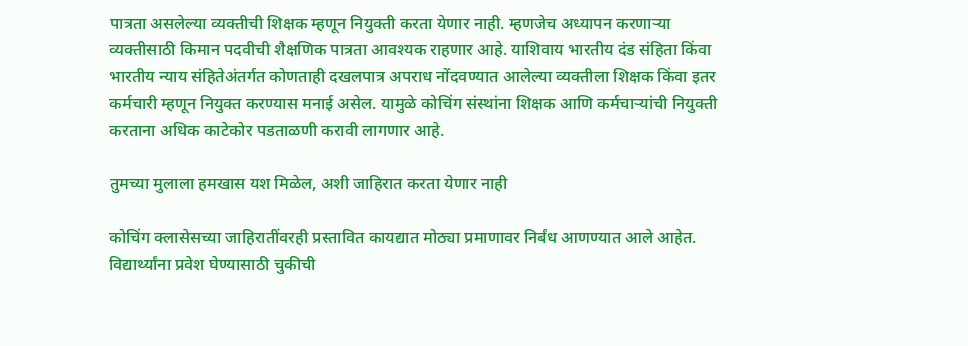पात्रता असलेल्या व्यक्तीची शिक्षक म्हणून नियुक्ती करता येणार नाही. म्हणजेच अध्यापन करणाऱ्या व्यक्तीसाठी किमान पदवीची शैक्षणिक पात्रता आवश्यक राहणार आहे. याशिवाय भारतीय दंड संहिता किंवा भारतीय न्याय संहितेअंतर्गत कोणताही दखलपात्र अपराध नोंदवण्यात आलेल्या व्यक्तीला शिक्षक किंवा इतर कर्मचारी म्हणून नियुक्त करण्यास मनाई असेल. यामुळे कोचिंग संस्थांना शिक्षक आणि कर्मचाऱ्यांची नियुक्ती करताना अधिक काटेकोर पडताळणी करावी लागणार आहे.

तुमच्या मुलाला हमखास यश मिळेल, अशी जाहिरात करता येणार नाही

कोचिंग क्लासेसच्या जाहिरातींवरही प्रस्तावित कायद्यात मोठ्या प्रमाणावर निर्बंध आणण्यात आले आहेत. विद्यार्थ्यांना प्रवेश घेण्यासाठी चुकीची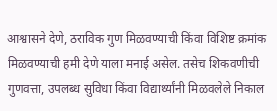आश्वासने देणे, ठराविक गुण मिळवण्याची किंवा विशिष्ट क्रमांक मिळवण्याची हमी देणे याला मनाई असेल. तसेच शिकवणीची गुणवत्ता, उपलब्ध सुविधा किंवा विद्यार्थ्यांनी मिळवलेले निकाल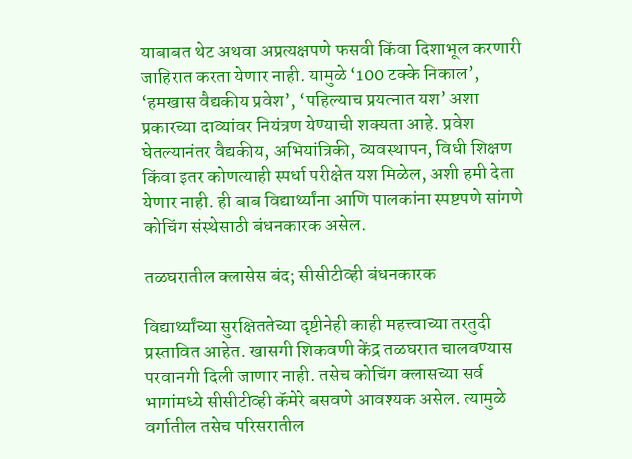याबाबत थेट अथवा अप्रत्यक्षपणे फसवी किंवा दिशाभूल करणारी जाहिरात करता येणार नाही. यामुळे ‘100 टक्के निकाल’, ‘हमखास वैद्यकीय प्रवेश’, ‘पहिल्याच प्रयत्नात यश’ अशा प्रकारच्या दाव्यांवर नियंत्रण येण्याची शक्यता आहे. प्रवेश घेतल्यानंतर वैद्यकीय, अभियांत्रिकी, व्यवस्थापन, विधी शिक्षण किंवा इतर कोणत्याही स्पर्धा परीक्षेत यश मिळेल, अशी हमी देता येणार नाही. ही बाब विद्यार्थ्यांना आणि पालकांना स्पष्टपणे सांगणे कोचिंग संस्थेसाठी बंधनकारक असेल.

तळघरातील क्लासेस बंद; सीसीटीव्ही बंधनकारक

विद्यार्थ्यांच्या सुरक्षिततेच्या दृष्टीनेही काही महत्त्वाच्या तरतुदी प्रस्तावित आहेत. खासगी शिकवणी केंद्र तळघरात चालवण्यास परवानगी दिली जाणार नाही. तसेच कोचिंग क्लासच्या सर्व भागांमध्ये सीसीटीव्ही कॅमेरे बसवणे आवश्यक असेल. त्यामुळे वर्गातील तसेच परिसरातील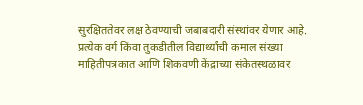सुरक्षिततेवर लक्ष ठेवण्याची जबाबदारी संस्थांवर येणार आहे. प्रत्येक वर्ग किंवा तुकडीतील विद्यार्थ्यांची कमाल संख्या माहितीपत्रकात आणि शिकवणी केंद्राच्या संकेतस्थळावर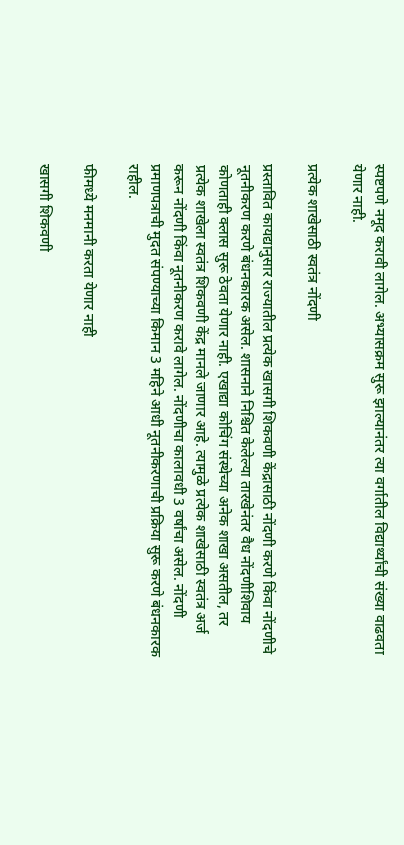स्पष्टपणे नमूद करावी लागेल. अभ्यासक्रम सुरू झाल्यानंतर त्या वर्गातील विद्यार्थ्यांची संख्या वाढवता येणार नाही.

प्रत्येक शाखेसाठी स्वतंत्र नोंदणी

प्रस्तावित कायद्यानुसार राज्यातील प्रत्येक खासगी शिकवणी केंद्रासाठी नोंदणी करणे किंवा नोंदणीचे नूतनीकरण करणे बंधनकारक असेल. शासनाने निश्चित केलेल्या तारखेनंतर वैध नोंदणीशिवाय कोणताही क्लास सुरू ठेवता येणार नाही. एखाद्या कोचिंग संस्थेच्या अनेक शाखा असतील, तर प्रत्येक शाखेला स्वतंत्र शिकवणी केंद्र मानले जाणार आहे. त्यामुळे प्रत्येक शाखेसाठी स्वतंत्र अर्ज करून नोंदणी किंवा नूतनीकरण करावे लागेल. नोंदणीचा कालावधी 3 वर्षांचा असेल. नोंदणी प्रमाणपत्राची मुदत संपण्याच्या किमान 3 महिने आधी नूतनीकरणाची प्रक्रिया सुरू करणे बंधनकारक राहील.

फीमध्ये मनमानी करता येणार नाही

खासगी शिकवणी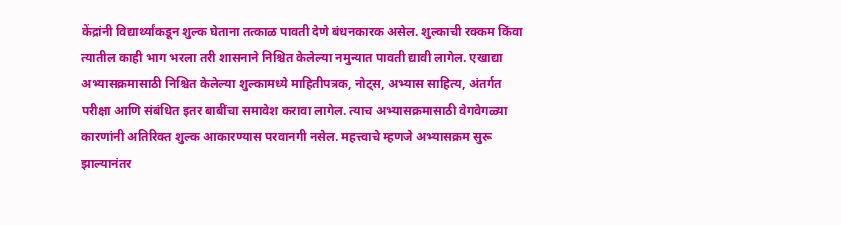केंद्रांनी विद्यार्थ्यांकडून शुल्क घेताना तत्काळ पावती देणे बंधनकारक असेल. शुल्काची रक्कम किंवा त्यातील काही भाग भरला तरी शासनाने निश्चित केलेल्या नमुन्यात पावती द्यावी लागेल. एखाद्या अभ्यासक्रमासाठी निश्चित केलेल्या शुल्कामध्ये माहितीपत्रक, नोट्स, अभ्यास साहित्य, अंतर्गत परीक्षा आणि संबंधित इतर बाबींचा समावेश करावा लागेल. त्याच अभ्यासक्रमासाठी वेगवेगळ्या कारणांनी अतिरिक्त शुल्क आकारण्यास परवानगी नसेल. महत्त्वाचे म्हणजे अभ्यासक्रम सुरू झाल्यानंतर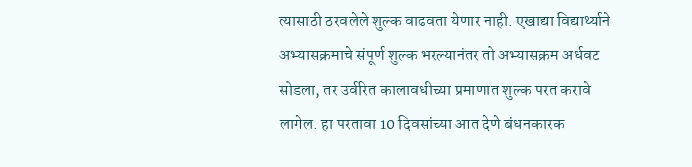त्यासाठी ठरवलेले शुल्क वाढवता येणार नाही. एखाद्या विद्यार्थ्याने अभ्यासक्रमाचे संपूर्ण शुल्क भरल्यानंतर तो अभ्यासक्रम अर्धवट सोडला, तर उर्वरित कालावधीच्या प्रमाणात शुल्क परत करावे लागेल. हा परतावा 10 दिवसांच्या आत देणे बंधनकारक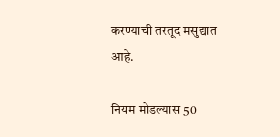करण्याची तरतूद मसुद्यात आहे.

नियम मोडल्यास 50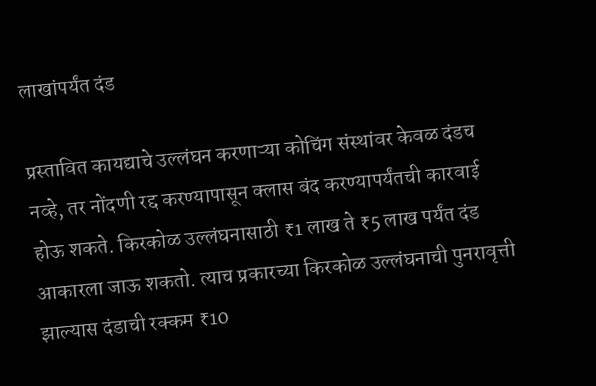लाखांपर्यंत दंड

प्रस्तावित कायद्याचे उल्लंघन करणाऱ्या कोचिंग संस्थांवर केवळ दंडच नव्हे, तर नोंदणी रद्द करण्यापासून क्लास बंद करण्यापर्यंतची कारवाई होऊ शकते. किरकोळ उल्लंघनासाठी ₹1 लाख ते ₹5 लाख पर्यंत दंड आकारला जाऊ शकतो. त्याच प्रकारच्या किरकोळ उल्लंघनाची पुनरावृत्ती झाल्यास दंडाची रक्कम ₹10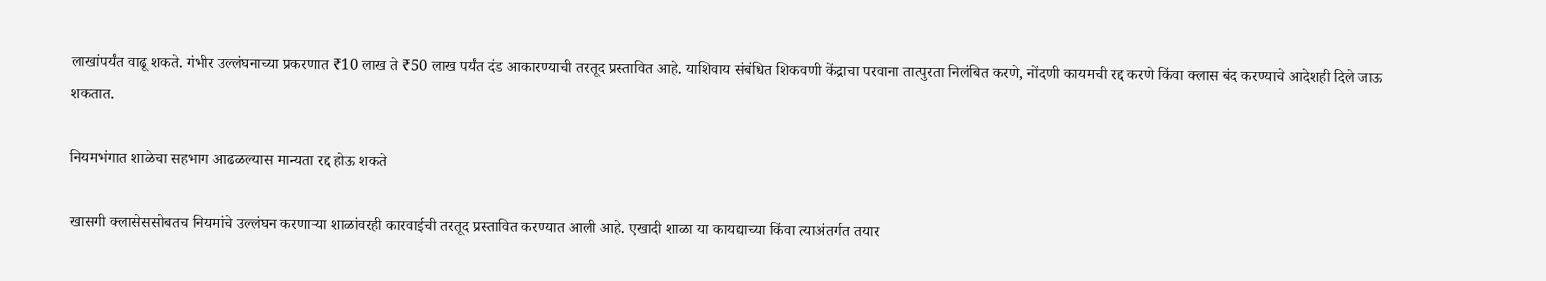लाखांपर्यंत वाढू शकते. गंभीर उल्लंघनाच्या प्रकरणात ₹10 लाख ते ₹50 लाख पर्यंत दंड आकारण्याची तरतूद प्रस्तावित आहे. याशिवाय संबंधित शिकवणी केंद्राचा परवाना तात्पुरता निलंबित करणे, नोंदणी कायमची रद्द करणे किंवा क्लास बंद करण्याचे आदेशही दिले जाऊ शकतात.

नियमभंगात शाळेचा सहभाग आढळल्यास मान्यता रद्द होऊ शकते

खासगी क्लासेससोबतच नियमांचे उल्लंघन करणाऱ्या शाळांवरही कारवाईची तरतूद प्रस्तावित करण्यात आली आहे. एखादी शाळा या कायद्याच्या किंवा त्याअंतर्गत तयार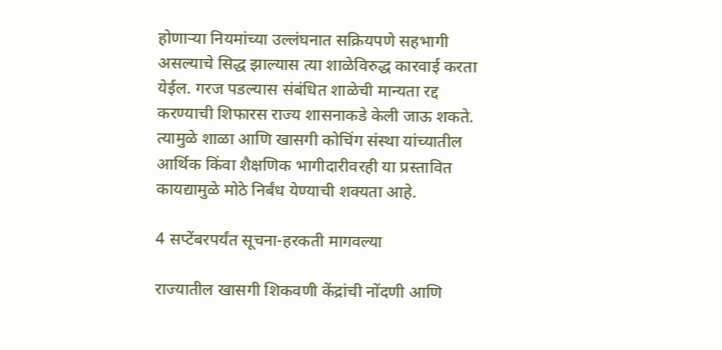होणाऱ्या नियमांच्या उल्लंघनात सक्रियपणे सहभागी असल्याचे सिद्ध झाल्यास त्या शाळेविरुद्ध कारवाई करता येईल. गरज पडल्यास संबंधित शाळेची मान्यता रद्द करण्याची शिफारस राज्य शासनाकडे केली जाऊ शकते. त्यामुळे शाळा आणि खासगी कोचिंग संस्था यांच्यातील आर्थिक किंवा शैक्षणिक भागीदारीवरही या प्रस्तावित कायद्यामुळे मोठे निर्बंध येण्याची शक्यता आहे.

4 सप्टेंबरपर्यंत सूचना-हरकती मागवल्या

राज्यातील खासगी शिकवणी केंद्रांची नोंदणी आणि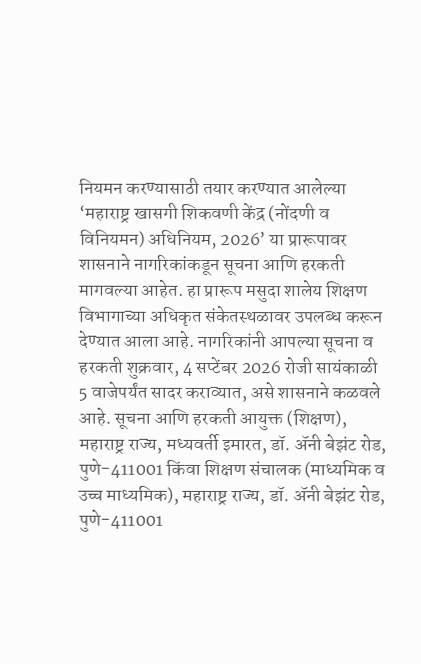नियमन करण्यासाठी तयार करण्यात आलेल्या ‘महाराष्ट्र खासगी शिकवणी केंद्र (नोंदणी व विनियमन) अधिनियम, 2026’ या प्रारूपावर शासनाने नागरिकांकडून सूचना आणि हरकती मागवल्या आहेत. हा प्रारूप मसुदा शालेय शिक्षण विभागाच्या अधिकृत संकेतस्थळावर उपलब्ध करून देण्यात आला आहे. नागरिकांनी आपल्या सूचना व हरकती शुक्रवार, 4 सप्टेंबर 2026 रोजी सायंकाळी 5 वाजेपर्यंत सादर कराव्यात, असे शासनाने कळवले आहे. सूचना आणि हरकती आयुक्त (शिक्षण), महाराष्ट्र राज्य, मध्यवर्ती इमारत, डॉ. ॲनी बेझंट रोड, पुणे-411001 किंवा शिक्षण संचालक (माध्यमिक व उच्च माध्यमिक), महाराष्ट्र राज्य, डॉ. ॲनी बेझंट रोड, पुणे-411001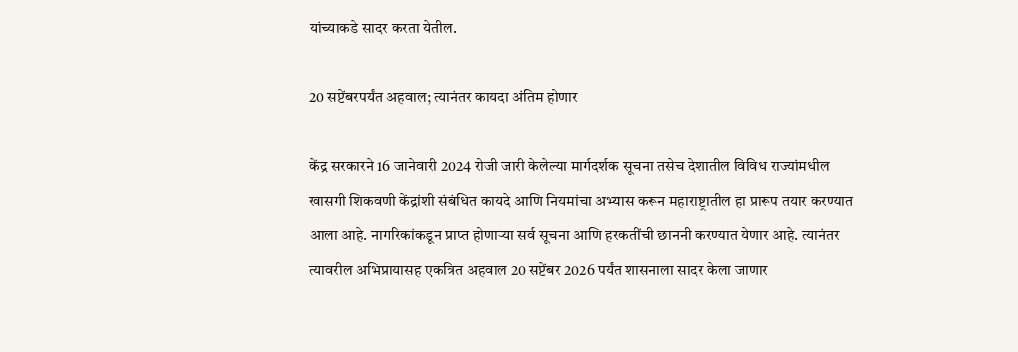यांच्याकडे सादर करता येतील.

20 सप्टेंबरपर्यंत अहवाल; त्यानंतर कायदा अंतिम होणार

केंद्र सरकारने 16 जानेवारी 2024 रोजी जारी केलेल्या मार्गदर्शक सूचना तसेच देशातील विविध राज्यांमधील खासगी शिकवणी केंद्रांशी संबंधित कायदे आणि नियमांचा अभ्यास करून महाराष्ट्रातील हा प्रारूप तयार करण्यात आला आहे. नागरिकांकडून प्राप्त होणाऱ्या सर्व सूचना आणि हरकतींची छाननी करण्यात येणार आहे. त्यानंतर त्यावरील अभिप्रायासह एकत्रित अहवाल 20 सप्टेंबर 2026 पर्यंत शासनाला सादर केला जाणार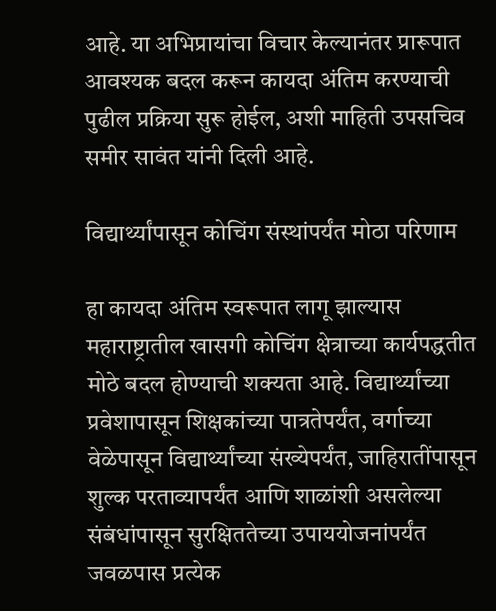आहे. या अभिप्रायांचा विचार केल्यानंतर प्रारूपात आवश्यक बदल करून कायदा अंतिम करण्याची पुढील प्रक्रिया सुरू होईल, अशी माहिती उपसचिव समीर सावंत यांनी दिली आहे.

विद्यार्थ्यांपासून कोचिंग संस्थांपर्यंत मोठा परिणाम

हा कायदा अंतिम स्वरूपात लागू झाल्यास महाराष्ट्रातील खासगी कोचिंग क्षेत्राच्या कार्यपद्धतीत मोठे बदल होण्याची शक्यता आहे. विद्यार्थ्यांच्या प्रवेशापासून शिक्षकांच्या पात्रतेपर्यंत, वर्गाच्या वेळेपासून विद्यार्थ्यांच्या संख्येपर्यंत, जाहिरातींपासून शुल्क परताव्यापर्यंत आणि शाळांशी असलेल्या संबंधांपासून सुरक्षिततेच्या उपाययोजनांपर्यंत जवळपास प्रत्येक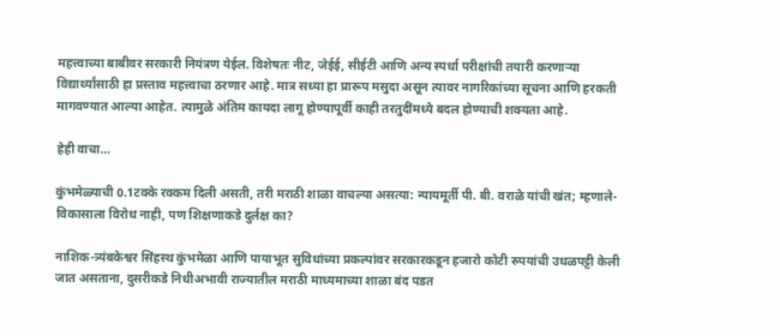महत्त्वाच्या बाबीवर सरकारी नियंत्रण येईल. विशेषतः नीट, जेईई, सीईटी आणि अन्य स्पर्धा परीक्षांची तयारी करणाऱ्या विद्यार्थ्यांसाठी हा प्रस्ताव महत्त्वाचा ठरणार आहे. मात्र सध्या हा प्रारूप मसुदा असून त्यावर नागरिकांच्या सूचना आणि हरकती मागवण्यात आल्या आहेत. त्यामुळे अंतिम कायदा लागू होण्यापूर्वी काही तरतुदींमध्ये बदल होण्याची शक्यता आहे.

हेही वाचा…

कुंभमेळ्याची 0.1टक्के रक्कम दिली असती, तरी मराठी शाळा वाचल्या असत्या: न्यायमूर्ती पी. बी. वराळे यांची खंत; म्हणाले- विकासाला विरोध नाही, पण शिक्षणाकडे दुर्लक्ष का?

नाशिक-त्र्यंबकेश्वर सिंहस्थ कुंभमेळा आणि पायाभूत सुविधांच्या प्रकल्पांवर सरकारकडून हजारो कोटी रुपयांची उधळपट्टी केली जात असताना, दुसरीकडे निधीअभावी राज्यातील मराठी माध्यमाच्या शाळा बंद पडत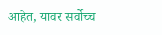आहेत, यावर सर्वोच्च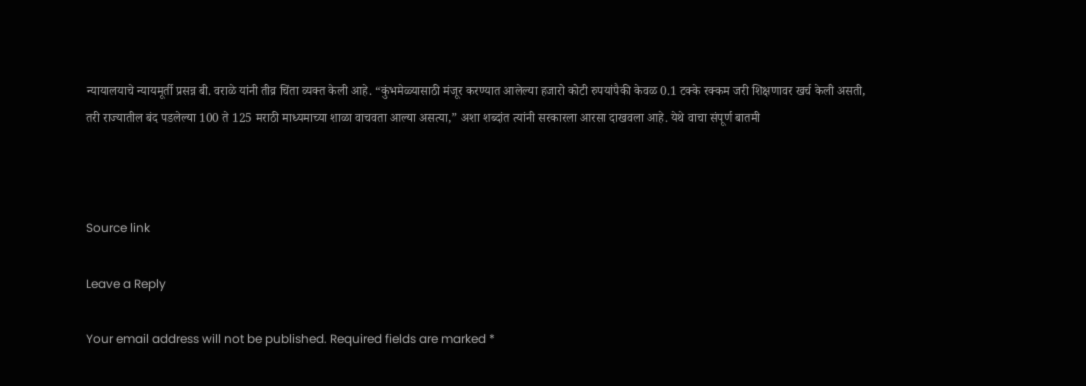न्यायालयाचे न्यायमूर्ती प्रसन्न बी. वराळे यांनी तीव्र चिंता व्यक्त केली आहे. “कुंभमेळ्यासाठी मंजूर करण्यात आलेल्या हजारो कोटी रुपयांपैकी केवळ 0.1 टक्के रक्कम जरी शिक्षणावर खर्च केली असती, तरी राज्यातील बंद पडलेल्या 100 ते 125 मराठी माध्यमाच्या शाळा वाचवता आल्या असत्या,” अशा शब्दांत त्यांनी सरकारला आरसा दाखवला आहे. येथे वाचा संपूर्ण बातमी



Source link

Leave a Reply

Your email address will not be published. Required fields are marked *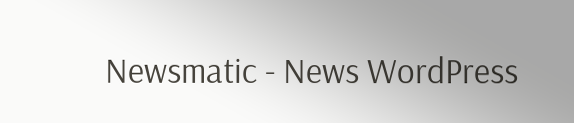Newsmatic - News WordPress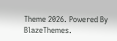Theme 2026. Powered By BlazeThemes.